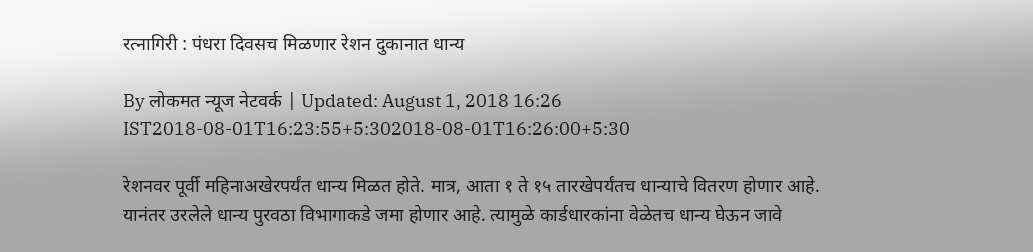रत्नागिरी : पंधरा दिवसच मिळणार रेशन दुकानात धान्य

By लोकमत न्यूज नेटवर्क | Updated: August 1, 2018 16:26 IST2018-08-01T16:23:55+5:302018-08-01T16:26:00+5:30

रेशनवर पूर्वी महिनाअखेरपर्यंत धान्य मिळत होते. मात्र, आता १ ते १५ तारखेपर्यंतच धान्याचे वितरण होणार आहे. यानंतर उरलेले धान्य पुरवठा विभागाकडे जमा होणार आहे. त्यामुळे कार्डधारकांना वेळेतच धान्य घेऊन जावे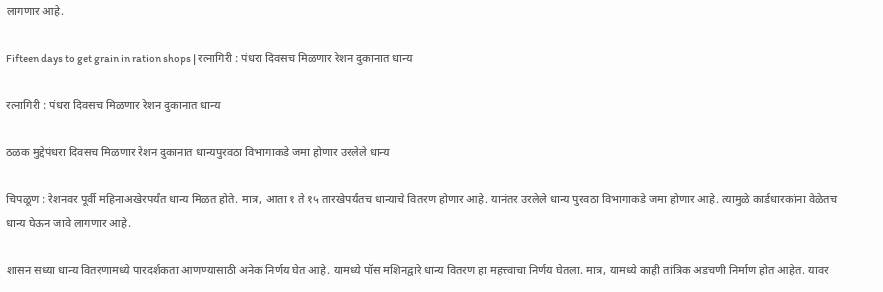लागणार आहे.

Fifteen days to get grain in ration shops | रत्नागिरी : पंधरा दिवसच मिळणार रेशन दुकानात धान्य

रत्नागिरी : पंधरा दिवसच मिळणार रेशन दुकानात धान्य

ठळक मुद्देपंधरा दिवसच मिळणार रेशन दुकानात धान्यपुरवठा विभागाकडे जमा होणार उरलेले धान्य

चिपळूण : रेशनवर पूर्वी महिनाअखेरपर्यंत धान्य मिळत होते. मात्र, आता १ ते १५ तारखेपर्यंतच धान्याचे वितरण होणार आहे. यानंतर उरलेले धान्य पुरवठा विभागाकडे जमा होणार आहे. त्यामुळे कार्डधारकांना वेळेतच धान्य घेऊन जावे लागणार आहे.

शासन सध्या धान्य वितरणामध्ये पारदर्शकता आणण्यासाठी अनेक निर्णय घेत आहे. यामध्ये पॉस मशिनद्वारे धान्य वितरण हा महत्त्वाचा निर्णय घेतला. मात्र, यामध्ये काही तांत्रिक अडचणी निर्माण होत आहेत. यावर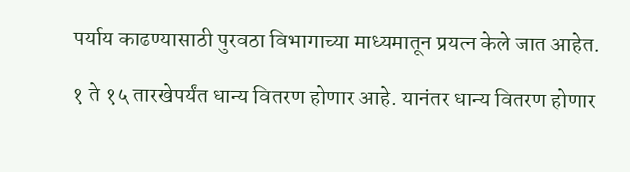पर्याय काढण्यासाठी पुरवठा विभागाच्या माध्यमातून प्रयत्न केले जात आहेत.

१ ते १५ तारखेपर्यंत धान्य वितरण होणार आहे. यानंतर धान्य वितरण होणार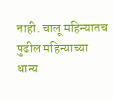नाही. चालू महिन्यातच पुढील महिन्याच्या धान्य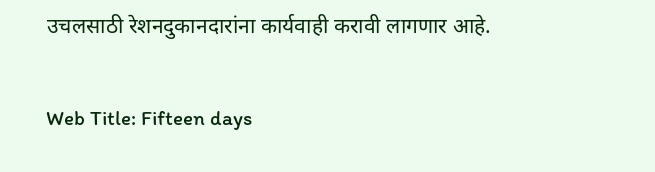उचलसाठी रेशनदुकानदारांना कार्यवाही करावी लागणार आहे.

Web Title: Fifteen days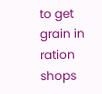to get grain in ration shops